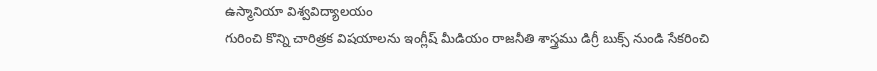ఉస్మానియా విశ్వవిద్యాలయం
గురించి కొన్ని చారిత్రక విషయాలను ఇంగ్లీష్ మీడియం రాజనీతి శాస్త్రము డిగ్రీ బుక్స్ నుండి సేకరించి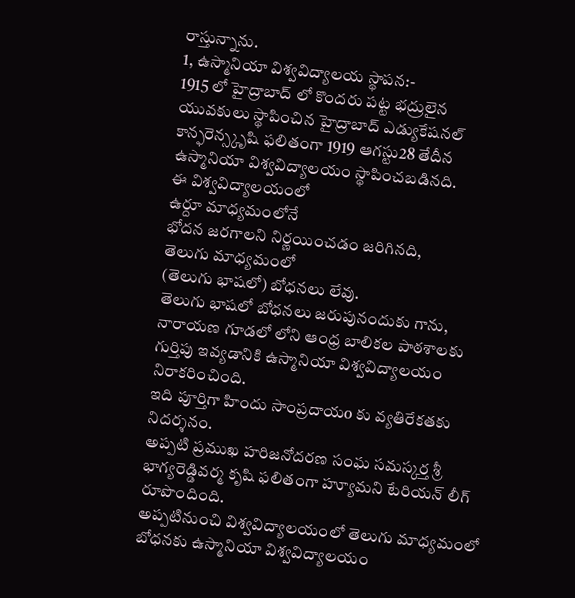రాస్తున్నాను.
1, ఉస్మానియా విశ్వవిద్యాలయ స్థాపన:-
1915 లో హైద్రాబాద్ లో కొందరు పట్ట భద్రులైన యువకులు స్థాపించిన హైద్రాబాద్ ఎడ్యుకేషనల్ కాన్ఫరెన్స్కృషి ఫలితంగా 1919 ఆగస్టు28 తేదీన ఉస్మానియా విశ్వవిద్యాలయం స్థాపించబడినది.
ఈ విశ్వవిద్యాలయంలో
ఉర్దూ మాధ్యమంలోనే
భోదన జరగాలని నిర్ణయించడం జరిగినది,
తెలుగు మాధ్యమంలో
(తెలుగు భాషలో) బోధనలు లేవు.
తెలుగు భాషలో బోధనలు జరుపునందుకు గాను, నారాయణ గూడలో లోని ఆంధ్ర బాలికల పాఠశాలకు గుర్తిపు ఇవ్యడానికి ఉస్మానియా విశ్వవిద్యాలయం నిరాకరించింది.
ఇది పూర్తిగా హిందు సాంప్రదాయo కు వ్యతిరేకతకు నిదర్శనం.
అప్పటి ప్రముఖ హరిజనోదరణ సంఘ సమస్కర్త శ్రీ భాగ్యరెడ్డివర్మ కృషి ఫలితంగా హ్యూమని టేరియన్ లీగ్ రూపొందింది.
అప్పటినుంచి విశ్వవిద్యాలయంలో తెలుగు మాధ్యమంలో బోధనకు ఉస్మానియా విశ్వవిద్యాలయం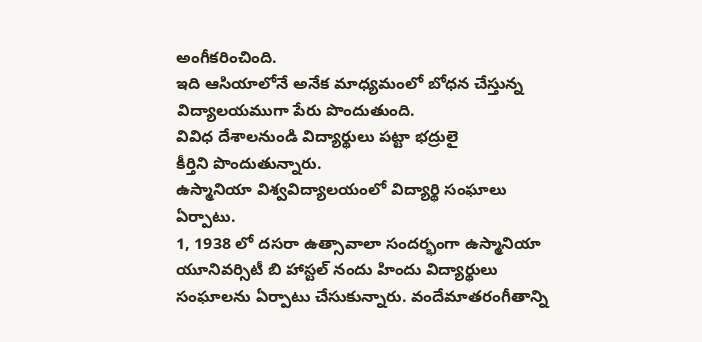అంగీకరించింది.
ఇది ఆసియాలోనే అనేక మాధ్యమంలో బోధన చేస్తున్న విద్యాలయముగా పేరు పొందుతుంది.
వివిధ దేశాలనుండి విద్యార్థులు పట్టా భద్రులై
కీర్తిని పొందుతున్నారు.
ఉస్మానియా విశ్వవిద్యాలయంలో విద్యార్థి సంఘాలు ఏర్పాటు.
1, 1938 లో దసరా ఉత్సావాలా సందర్భంగా ఉస్మానియా యూనివర్సిటీ బి హాస్టల్ నందు హిందు విద్యార్థులు సంఘాలను ఏర్పాటు చేసుకున్నారు. వందేమాతరంగీతాన్ని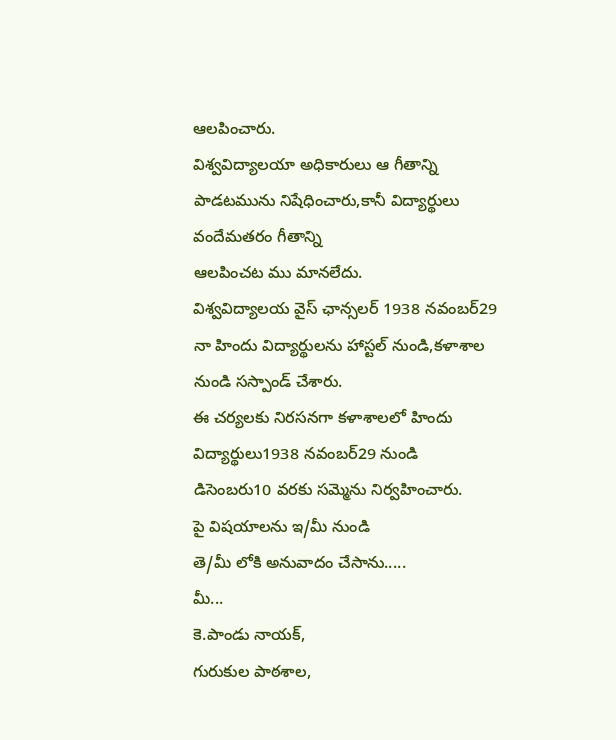ఆలపించారు.
విశ్వవిద్యాలయా అధికారులు ఆ గీతాన్ని పాడటమును నిషేధించారు,కానీ విద్యార్థులు వందేమతరం గీతాన్ని
ఆలపించట ము మానలేదు.
విశ్వవిద్యాలయ వైస్ ఛాన్సలర్ 1938 నవంబర్29 నా హిందు విద్యార్థులను హాస్టల్ నుండి,కళాశాల నుండి సస్పాండ్ చేశారు.
ఈ చర్యలకు నిరసనగా కళాశాలలో హిందు విద్యార్థులు1938 నవంబర్29 నుండి డిసెంబరు10 వరకు సమ్మెను నిర్వహించారు.
పై విషయాలను ఇ/మీ నుండి
తె/మీ లోకి అనువాదం చేసాను.....
మీ...
కె.పాండు నాయక్,
గురుకుల పాఠశాల,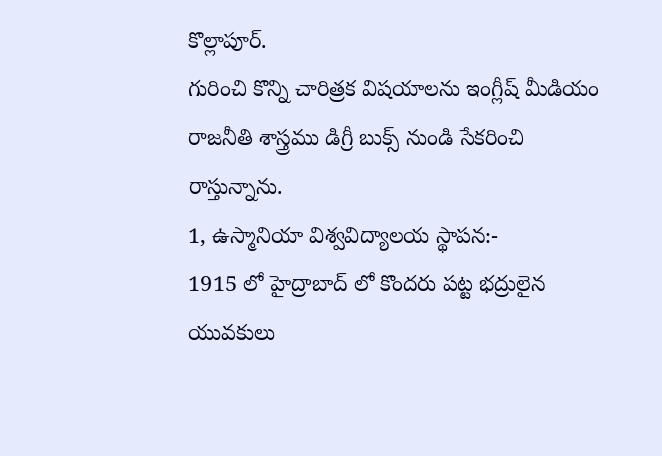కొల్లాపూర్.
గురించి కొన్ని చారిత్రక విషయాలను ఇంగ్లీష్ మీడియం రాజనీతి శాస్త్రము డిగ్రీ బుక్స్ నుండి సేకరించి రాస్తున్నాను.
1, ఉస్మానియా విశ్వవిద్యాలయ స్థాపన:-
1915 లో హైద్రాబాద్ లో కొందరు పట్ట భద్రులైన యువకులు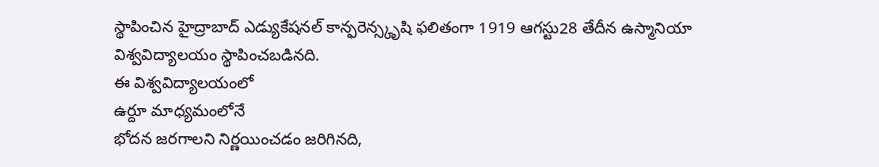స్థాపించిన హైద్రాబాద్ ఎడ్యుకేషనల్ కాన్ఫరెన్స్కృషి ఫలితంగా 1919 ఆగస్టు28 తేదీన ఉస్మానియా విశ్వవిద్యాలయం స్థాపించబడినది.
ఈ విశ్వవిద్యాలయంలో
ఉర్దూ మాధ్యమంలోనే
భోదన జరగాలని నిర్ణయించడం జరిగినది,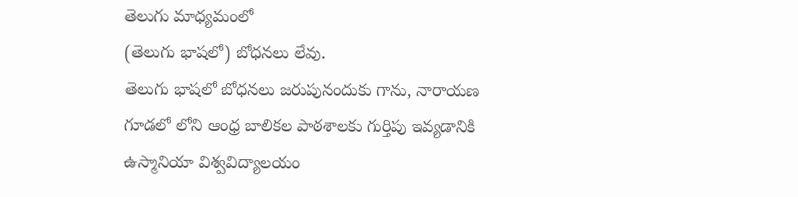తెలుగు మాధ్యమంలో
(తెలుగు భాషలో) బోధనలు లేవు.
తెలుగు భాషలో బోధనలు జరుపునందుకు గాను, నారాయణ గూడలో లోని ఆంధ్ర బాలికల పాఠశాలకు గుర్తిపు ఇవ్యడానికి ఉస్మానియా విశ్వవిద్యాలయం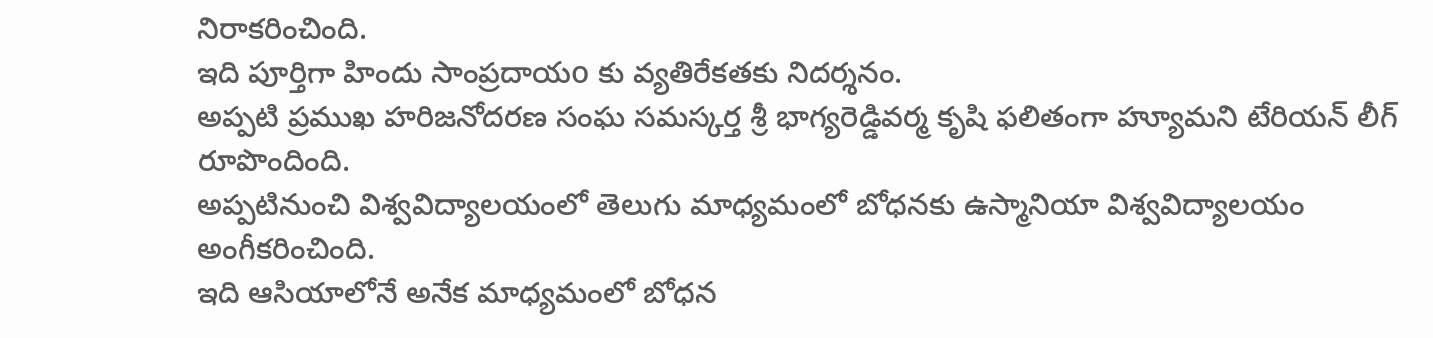నిరాకరించింది.
ఇది పూర్తిగా హిందు సాంప్రదాయo కు వ్యతిరేకతకు నిదర్శనం.
అప్పటి ప్రముఖ హరిజనోదరణ సంఘ సమస్కర్త శ్రీ భాగ్యరెడ్డివర్మ కృషి ఫలితంగా హ్యూమని టేరియన్ లీగ్ రూపొందింది.
అప్పటినుంచి విశ్వవిద్యాలయంలో తెలుగు మాధ్యమంలో బోధనకు ఉస్మానియా విశ్వవిద్యాలయం అంగీకరించింది.
ఇది ఆసియాలోనే అనేక మాధ్యమంలో బోధన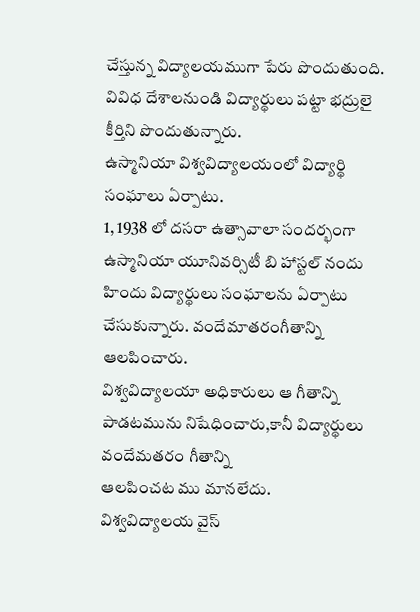చేస్తున్న విద్యాలయముగా పేరు పొందుతుంది.
వివిధ దేశాలనుండి విద్యార్థులు పట్టా భద్రులై
కీర్తిని పొందుతున్నారు.
ఉస్మానియా విశ్వవిద్యాలయంలో విద్యార్థి సంఘాలు ఏర్పాటు.
1, 1938 లో దసరా ఉత్సావాలా సందర్భంగా ఉస్మానియా యూనివర్సిటీ బి హాస్టల్ నందు హిందు విద్యార్థులు సంఘాలను ఏర్పాటు చేసుకున్నారు. వందేమాతరంగీతాన్ని ఆలపించారు.
విశ్వవిద్యాలయా అధికారులు ఆ గీతాన్ని పాడటమును నిషేధించారు,కానీ విద్యార్థులు వందేమతరం గీతాన్ని
ఆలపించట ము మానలేదు.
విశ్వవిద్యాలయ వైస్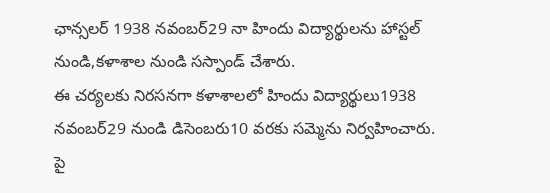ఛాన్సలర్ 1938 నవంబర్29 నా హిందు విద్యార్థులను హాస్టల్ నుండి,కళాశాల నుండి సస్పాండ్ చేశారు.
ఈ చర్యలకు నిరసనగా కళాశాలలో హిందు విద్యార్థులు1938 నవంబర్29 నుండి డిసెంబరు10 వరకు సమ్మెను నిర్వహించారు.
పై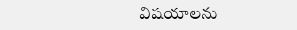విషయాలను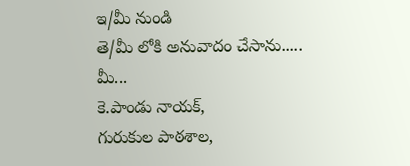ఇ/మీ నుండి
తె/మీ లోకి అనువాదం చేసాను.....
మీ...
కె.పాండు నాయక్,
గురుకుల పాఠశాల,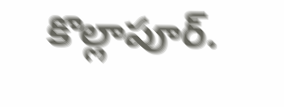కొల్లాపూర్.